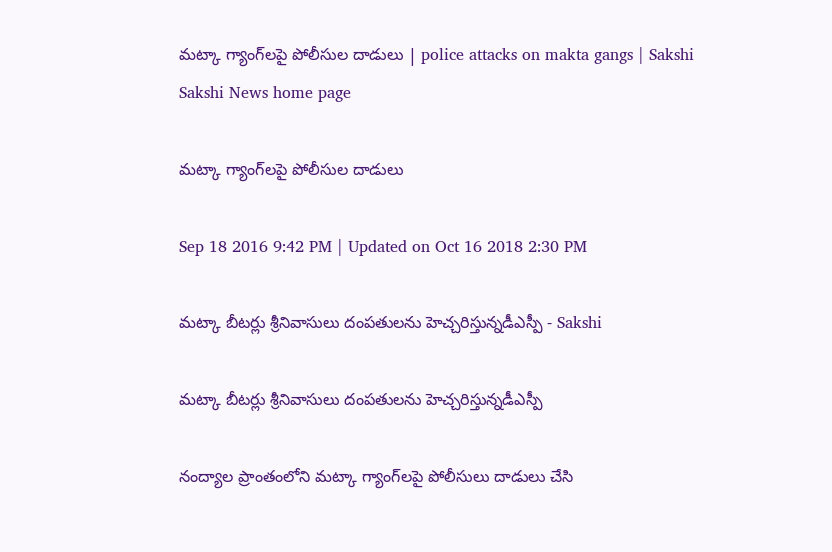మట్కా గ్యాంగ్‌లపై పోలీసుల దాడులు | police attacks on makta gangs | Sakshi
Sakshi News home page

మట్కా గ్యాంగ్‌లపై పోలీసుల దాడులు

Sep 18 2016 9:42 PM | Updated on Oct 16 2018 2:30 PM

మట్కా బీటర్లు శ్రీనివాసులు దంపతులను హెచ్చరిస్తున్నడీఎస్పీ - Sakshi

మట్కా బీటర్లు శ్రీనివాసులు దంపతులను హెచ్చరిస్తున్నడీఎస్పీ

నంద్యాల ప్రాంతంలోని మట్కా గ్యాంగ్‌లపై పోలీసులు దాడులు చేసి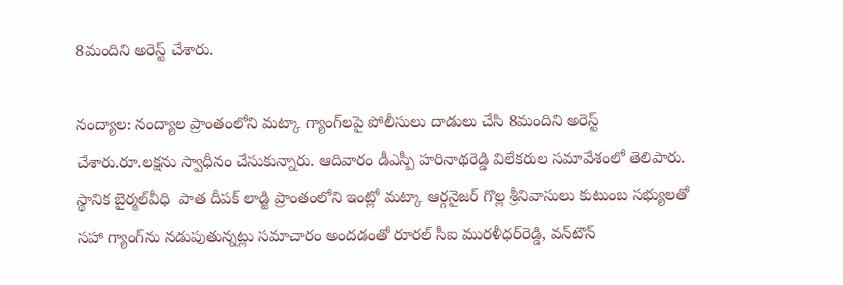8మందిని అరెస్ట్‌ చేశారు.

నంద్యాల: నంద్యాల ప్రాంతంలోని మట్కా గ్యాంగ్‌లపై పోలీసులు దాడులు చేసి 8మందిని అరెస్ట్‌ చేశారు.రూ.లక్షను స్వాధీనం చేసుకున్నారు. ఆదివారం డీఎస్పీ హరినాథరెడ్డి విలేకరుల సమావేశంలో తెలిపారు. స్థానిక బైర్మల్‌వీధి  పాత దీపక్‌ లాడ్జి ప్రాంతంలోని ఇంట్లో మట్కా ఆర్గనైజర్‌ గొల్ల శ్రీనివాసులు కుటుంబ సభ్యులతో సహా గ్యాంగ్‌ను నడుపుతున్నట్లు సమాచారం అందడంతో రూరల్‌ సీఐ మురళీధర్‌రెడ్డి, వన్‌టౌన్‌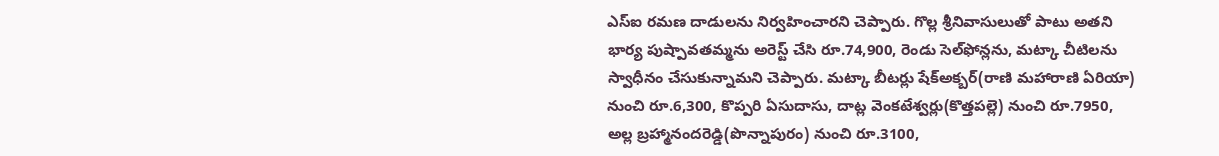ఎస్‌ఐ రమణ దాడులను నిర్వహించారని చెప్పారు. గొల్ల శ్రీనివాసులుతో పాటు అతని భార్య పుష్పావతమ్మను అరెస్ట్‌ చేసి రూ.74,900, రెండు సెల్‌ఫోన్లను, మట్కా చీటిలను స్వాధీనం చేసుకున్నామని చెప్పారు. మట్కా బీటర్లు షేక్‌అక్బర్‌(రాణి మహారాణి ఏరియా) నుంచి రూ.6,300, కొప్పరి ఏసుదాసు, దాట్ల వెంకటేశ్వర్లు(కొత్తపల్లె) నుంచి రూ.7950, అల్ల బ్రహ్మానందరెడ్డి(పొన్నాపురం) నుంచి రూ.3100,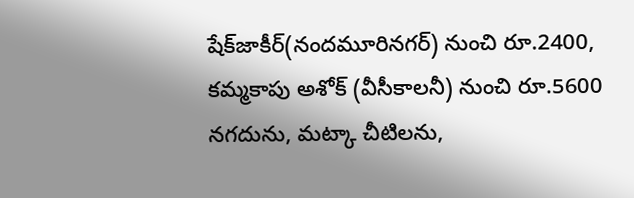షేక్‌జాకీర్‌(నందమూరినగర్‌) నుంచి రూ.2400, కమ్మకాపు అశోక్‌ (వీసీకాలనీ) నుంచి రూ.5600 నగదును, మట్కా చీటిలను,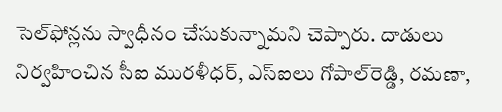సెల్‌ఫోన్లను స్వాధీనం చేసుకున్నామని చెప్పారు. దాడులు నిర్వహించిన సీఐ మురళీధర్, ఎస్‌ఐలు గోపాల్‌రెడ్డి, రమణా,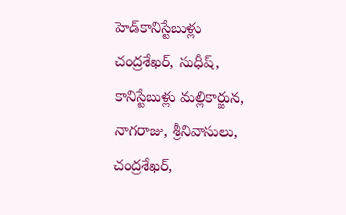హెడ్‌కానిస్టేబుళ్లు చంద్రశేఖర్, సుధీష్, కానిస్టేబుళ్లు మల్లికార్జున, నాగరాజు, శ్రీనివాసులు, చంద్రశేఖర్,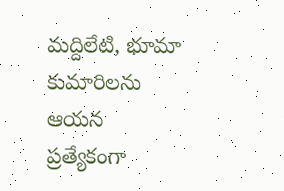మద్దిలేటి, భూమా కుమారిలను ఆయన ప్రత్యేకంగా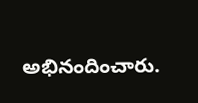అభినందించారు.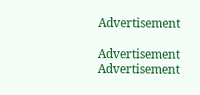Advertisement

Advertisement
Advertisement